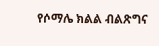የሶማሌ ክልል ብልጽግና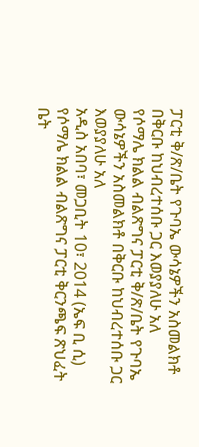ፓርቲ ቅ/ጽ/ቤት የጉባኤ ውሳኔዎችን አስመልክቶ በቅርቡ ከህብረተሰቡ ጋር እወያያለሁ አለ
የሶማሌ ክልል ብልጽግና ፓርቲ ቅ/ጽ/ቤት የጉባኤ ውሳኔዎችን አስመልክቶ በቅርቡ ከህብረተሰቡ ጋር እወያያለሁ አለ
አዲስ አበባ፣ መጋቢት 10፣ 2014 (ኤፍ ቢ ሲ) የሶማሌ ክልል ብልጽግና ፓርቲ ቅርንጫፍ ጽህፈት ቤት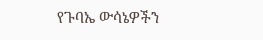የጉባኤ ውሳኔዎችን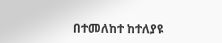በተመለከተ ከተለያዩ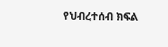የህብረተሰብ ክፍል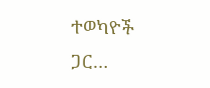ተወካዮች ጋር…